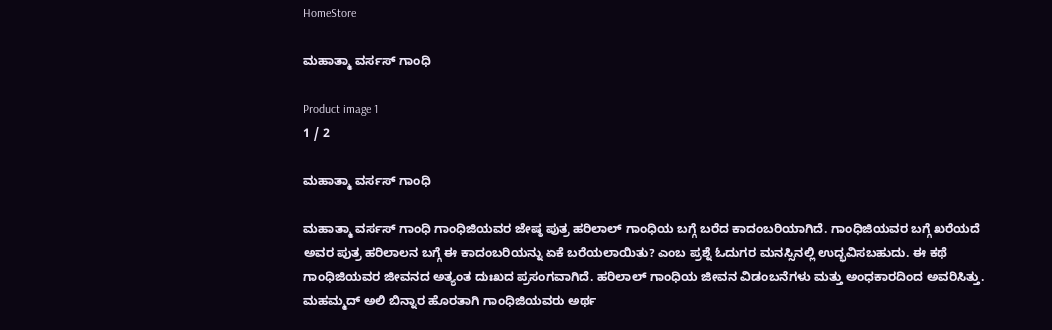HomeStore

ಮಹಾತ್ಮಾ ವರ್ಸಸ್ ಗಾಂಧಿ

Product image 1
1 / 2

ಮಹಾತ್ಮಾ ವರ್ಸಸ್ ಗಾಂಧಿ

ಮಹಾತ್ಮಾ ವರ್ಸಸ್ ಗಾಂಧಿ ಗಾಂಧಿಜಿಯವರ ಜೇಷ್ಠ ಪುತ್ರ ಹರಿಲಾಲ್ ಗಾಂಧಿಯ ಬಗ್ಗೆ ಬರೆದ ಕಾದಂಬರಿಯಾಗಿದೆ. ಗಾಂಧಿಜಿಯವರ ಬಗ್ಗೆ ಖರೆಯದೆ ಅವರ ಪುತ್ರ ಹರಿಲಾಲನ ಬಗ್ಗೆ ಈ ಕಾದಂಬರಿಯನ್ನು ಏಕೆ ಬರೆಯಲಾಯಿತು? ಎಂಬ ಪ್ರಶ್ನೆ ಓದುಗರ ಮನಸ್ಸಿನಲ್ಲಿ ಉದ್ಭವಿಸಬಹುದು. ಈ ಕಥೆ ಗಾಂಧಿಜಿಯವರ ಜೀವನದ ಅತ್ಯಂತ ದುಃಖದ ಪ್ರಸಂಗವಾಗಿದೆ. ಹರಿಲಾಲ್ ಗಾಂಧಿಯ ಜೀವನ ವಿಡಂಬನೆಗಳು ಮತ್ತು ಅಂಧಕಾರದಿಂದ ಅವರಿಸಿತ್ತು. ಮಹಮ್ಮದ್ ಅಲಿ ಬಿನ್ನಾರ ಹೊರತಾಗಿ ಗಾಂಧಿಜಿಯವರು ಅರ್ಥ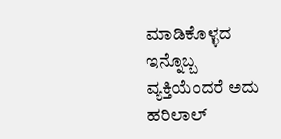ಮಾಡಿಕೊಳ್ಳದ ಇನ್ನೊಬ್ಬ ವ್ಯಕ್ತಿಯೆಂದರೆ ಅದು ಹರಿಲಾಲ್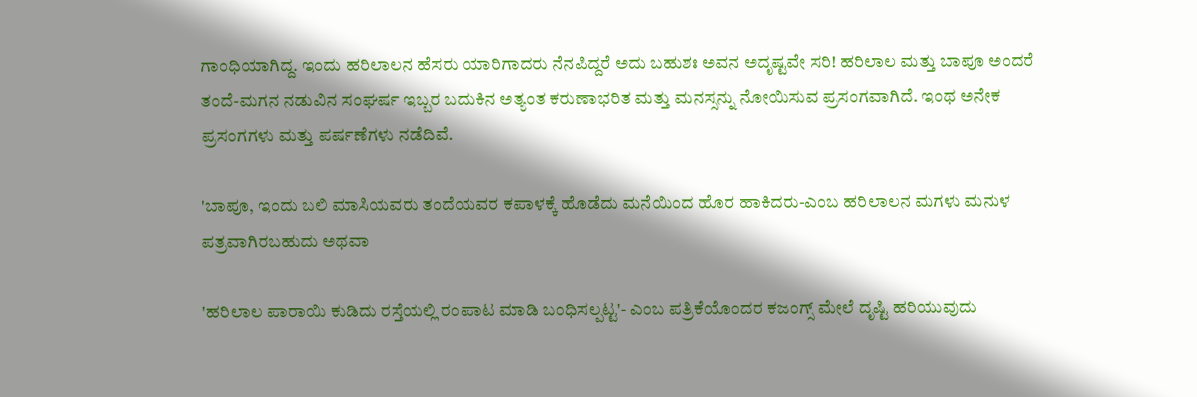ಗಾಂಧಿಯಾಗಿದ್ದ. ಇಂದು ಹರಿಲಾಲನ ಹೆಸರು ಯಾರಿಗಾದರು ನೆನಪಿದ್ದರೆ ಅದು ಬಹುಶಃ ಅವನ ಅದೃಷ್ಟವೇ ಸರಿ! ಹರಿಲಾಲ ಮತ್ತು ಬಾಪೂ ಅಂದರೆ ತಂದೆ-ಮಗನ ನಡುವಿನ ಸಂಘರ್ಷ ಇಬ್ಬರ ಬದುಕಿನ ಅತ್ಯಂತ ಕರುಣಾಭರಿತ ಮತ್ತು ಮನಸ್ಸನ್ನು ನೋಯಿಸುವ ಪ್ರಸಂಗವಾಗಿದೆ. ಇಂಥ ಅನೇಕ ಪ್ರಸಂಗಗಳು ಮತ್ತು ಪರ್ಷಣೆಗಳು ನಡೆದಿವೆ.

'ಬಾಪೂ, ಇಂದು ಬಲಿ ಮಾಸಿಯವರು ತಂದೆಯವರ ಕಪಾಳಕ್ಕೆ ಹೊಡೆದು ಮನೆಯಿಂದ ಹೊರ ಹಾಕಿದರು-ಎಂಬ ಹರಿಲಾಲನ ಮಗಳು ಮನುಳ ಪತ್ರವಾಗಿರಬಹುದು ಅಥವಾ

'ಹರಿಲಾಲ ಪಾರಾಯಿ ಕುಡಿದು ರಸ್ತೆಯಲ್ಲಿ ರಂಪಾಟ ಮಾಡಿ ಬಂಧಿಸಲ್ಪಟ್ಟ'- ಎಂಬ ಪತ್ರಿಕೆಯೊಂದರ ಕಜಂಗ್ಸ್ ಮೇಲೆ ದೃಷ್ಟಿ ಹರಿಯುವುದು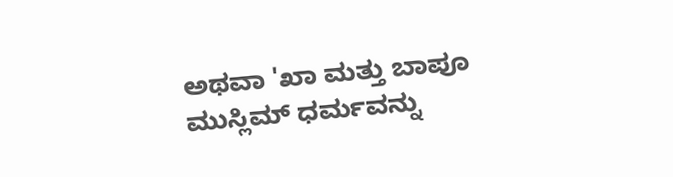ಅಥವಾ 'ಖಾ ಮತ್ತು ಬಾಪೂ ಮುಸ್ಲಿಮ್ ಧರ್ಮವನ್ನು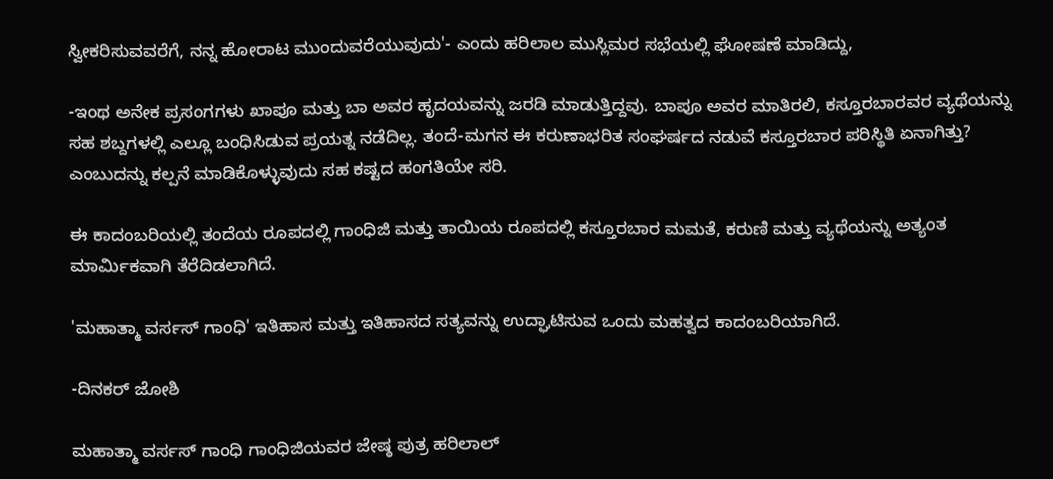ಸ್ವೀಕರಿಸುವವರೆಗೆ, ನನ್ನ ಹೋರಾಟ ಮುಂದುವರೆಯುವುದು'- ಎಂದು ಹರಿಲಾಲ ಮುಸ್ಲಿಮರ ಸಭೆಯಲ್ಲಿ ಘೋಷಣೆ ಮಾಡಿದ್ದು,

-ಇಂಥ ಅನೇಕ ಪ್ರಸಂಗಗಳು ಖಾಪೂ ಮತ್ತು ಬಾ ಅವರ ಹೃದಯವನ್ನು ಜರಡಿ ಮಾಡುತ್ತಿದ್ದವು. ಬಾಪೂ ಅವರ ಮಾತಿರಲಿ, ಕಸ್ತೂರಬಾರವರ ವ್ಯಥೆಯನ್ನು ಸಹ ಶಬ್ದಗಳಲ್ಲಿ ಎಲ್ಲೂ ಬಂಧಿಸಿಡುವ ಪ್ರಯತ್ನ ನಡೆದಿಲ್ಲ. ತಂದೆ-ಮಗನ ಈ ಕರುಣಾಭರಿತ ಸಂಘರ್ಷದ ನಡುವೆ ಕಸ್ತೂರಬಾರ ಪರಿಸ್ಥಿತಿ ಏನಾಗಿತ್ತು? ಎಂಬುದನ್ನು ಕಲ್ಪನೆ ಮಾಡಿಕೊಳ್ಳುವುದು ಸಹ ಕಷ್ಟದ ಹಂಗತಿಯೇ ಸರಿ.

ಈ ಕಾದಂಬರಿಯಲ್ಲಿ ತಂದೆಯ ರೂಪದಲ್ಲಿ ಗಾಂಧಿಜಿ ಮತ್ತು ತಾಯಿಯ ರೂಪದಲ್ಲಿ ಕಸ್ತೂರಬಾರ ಮಮತೆ, ಕರುಣಿ ಮತ್ತು ವ್ಯಥೆಯನ್ನು ಅತ್ಯಂತ ಮಾರ್ಮಿಕವಾಗಿ ತೆರೆದಿಡಲಾಗಿದೆ.

'ಮಹಾತ್ಮಾ ವರ್ಸಸ್ ಗಾಂಧಿ' ಇತಿಹಾಸ ಮತ್ತು ಇತಿಹಾಸದ ಸತ್ಯವನ್ನು ಉದ್ಘಾಟಿಸುವ ಒಂದು ಮಹತ್ವದ ಕಾದಂಬರಿಯಾಗಿದೆ.

-ದಿನಕರ್ ಜೋಶಿ

ಮಹಾತ್ಮಾ ವರ್ಸಸ್ ಗಾಂಧಿ ಗಾಂಧಿಜಿಯವರ ಜೇಷ್ಠ ಪುತ್ರ ಹರಿಲಾಲ್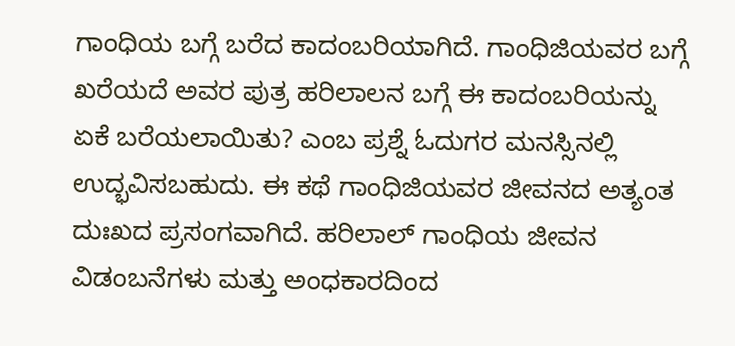ಗಾಂಧಿಯ ಬಗ್ಗೆ ಬರೆದ ಕಾದಂಬರಿಯಾಗಿದೆ. ಗಾಂಧಿಜಿಯವರ ಬಗ್ಗೆ ಖರೆಯದೆ ಅವರ ಪುತ್ರ ಹರಿಲಾಲನ ಬಗ್ಗೆ ಈ ಕಾದಂಬರಿಯನ್ನು ಏಕೆ ಬರೆಯಲಾಯಿತು? ಎಂಬ ಪ್ರಶ್ನೆ ಓದುಗರ ಮನಸ್ಸಿನಲ್ಲಿ ಉದ್ಭವಿಸಬಹುದು. ಈ ಕಥೆ ಗಾಂಧಿಜಿಯವರ ಜೀವನದ ಅತ್ಯಂತ ದುಃಖದ ಪ್ರಸಂಗವಾಗಿದೆ. ಹರಿಲಾಲ್ ಗಾಂಧಿಯ ಜೀವನ ವಿಡಂಬನೆಗಳು ಮತ್ತು ಅಂಧಕಾರದಿಂದ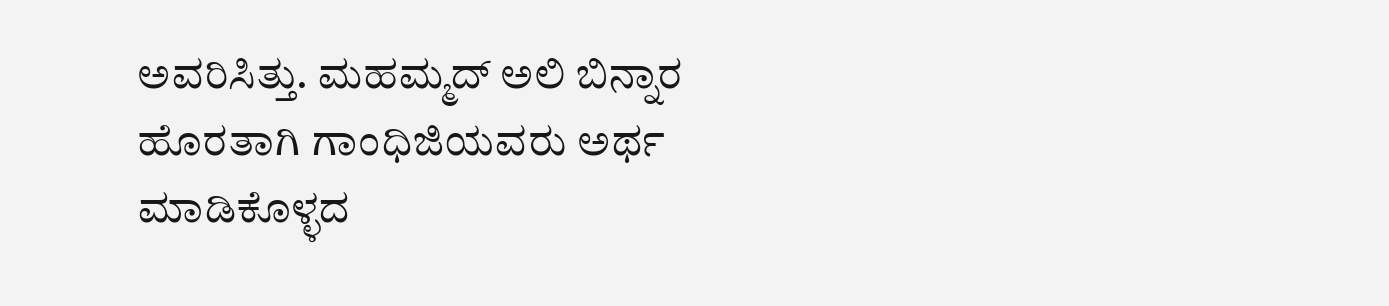ಅವರಿಸಿತ್ತು. ಮಹಮ್ಮದ್ ಅಲಿ ಬಿನ್ನಾರ ಹೊರತಾಗಿ ಗಾಂಧಿಜಿಯವರು ಅರ್ಥ ಮಾಡಿಕೊಳ್ಳದ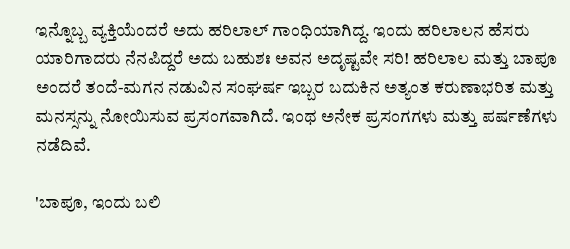ಇನ್ನೊಬ್ಬ ವ್ಯಕ್ತಿಯೆಂದರೆ ಅದು ಹರಿಲಾಲ್ ಗಾಂಧಿಯಾಗಿದ್ದ. ಇಂದು ಹರಿಲಾಲನ ಹೆಸರು ಯಾರಿಗಾದರು ನೆನಪಿದ್ದರೆ ಅದು ಬಹುಶಃ ಅವನ ಅದೃಷ್ಟವೇ ಸರಿ! ಹರಿಲಾಲ ಮತ್ತು ಬಾಪೂ ಅಂದರೆ ತಂದೆ-ಮಗನ ನಡುವಿನ ಸಂಘರ್ಷ ಇಬ್ಬರ ಬದುಕಿನ ಅತ್ಯಂತ ಕರುಣಾಭರಿತ ಮತ್ತು ಮನಸ್ಸನ್ನು ನೋಯಿಸುವ ಪ್ರಸಂಗವಾಗಿದೆ. ಇಂಥ ಅನೇಕ ಪ್ರಸಂಗಗಳು ಮತ್ತು ಪರ್ಷಣೆಗಳು ನಡೆದಿವೆ.

'ಬಾಪೂ, ಇಂದು ಬಲಿ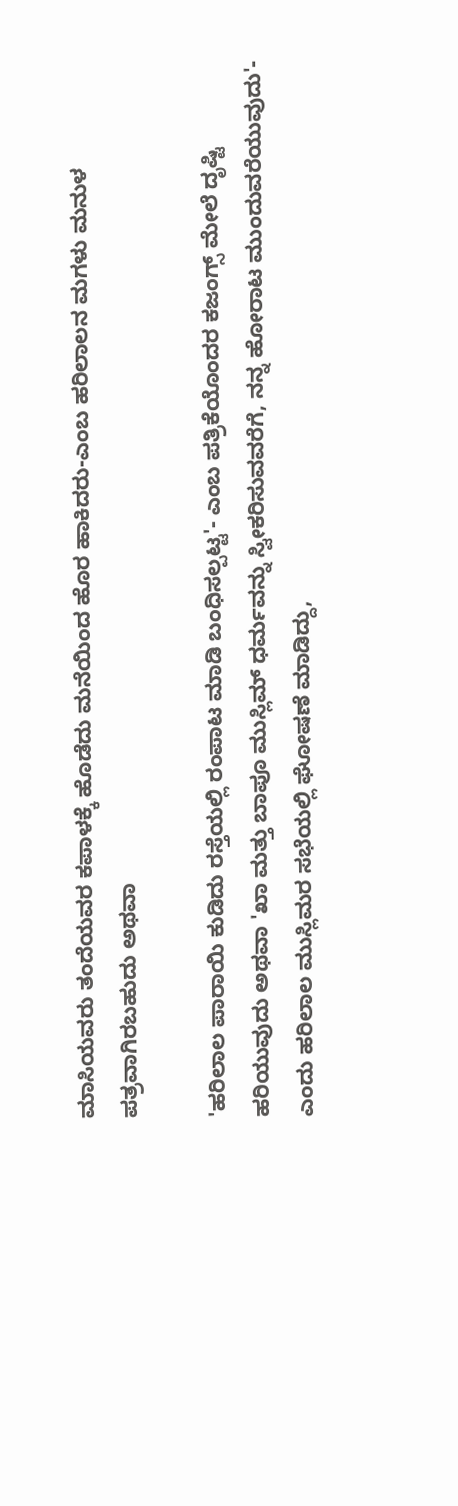ಮಾಸಿಯವರು ತಂದೆಯವರ ಕಪಾಳಕ್ಕೆ ಹೊಡೆದು ಮನೆಯಿಂದ ಹೊರ ಹಾಕಿದರು-ಎಂಬ ಹರಿಲಾಲನ ಮಗಳು ಮನುಳ ಪತ್ರವಾಗಿರಬಹುದು ಅಥವಾ

'ಹರಿಲಾಲ ಪಾರಾಯಿ ಕುಡಿದು ರಸ್ತೆಯಲ್ಲಿ ರಂಪಾಟ ಮಾಡಿ ಬಂಧಿಸಲ್ಪಟ್ಟ'- ಎಂಬ ಪತ್ರಿಕೆಯೊಂದರ ಕಜಂಗ್ಸ್ ಮೇಲೆ ದೃಷ್ಟಿ ಹರಿಯುವುದು ಅಥವಾ 'ಖಾ ಮತ್ತು ಬಾಪೂ ಮುಸ್ಲಿಮ್ ಧರ್ಮವನ್ನು ಸ್ವೀಕರಿಸುವವರೆಗೆ, ನನ್ನ ಹೋರಾಟ ಮುಂದುವರೆಯುವುದು'- ಎಂದು ಹರಿಲಾಲ ಮುಸ್ಲಿಮರ ಸಭೆಯಲ್ಲಿ ಘೋಷಣೆ ಮಾಡಿದ್ದು,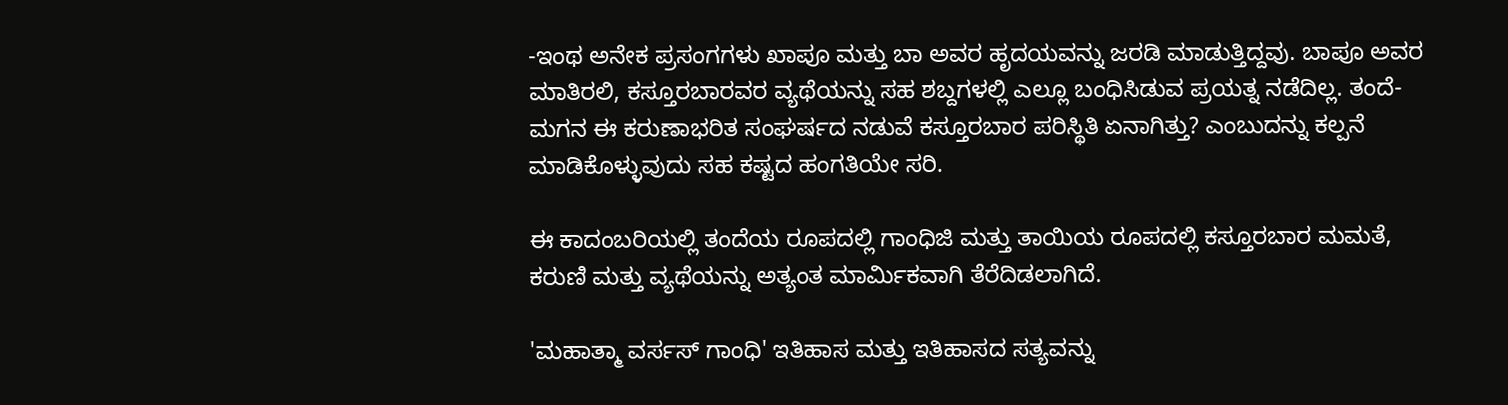-ಇಂಥ ಅನೇಕ ಪ್ರಸಂಗಗಳು ಖಾಪೂ ಮತ್ತು ಬಾ ಅವರ ಹೃದಯವನ್ನು ಜರಡಿ ಮಾಡುತ್ತಿದ್ದವು. ಬಾಪೂ ಅವರ ಮಾತಿರಲಿ, ಕಸ್ತೂರಬಾರವರ ವ್ಯಥೆಯನ್ನು ಸಹ ಶಬ್ದಗಳಲ್ಲಿ ಎಲ್ಲೂ ಬಂಧಿಸಿಡುವ ಪ್ರಯತ್ನ ನಡೆದಿಲ್ಲ. ತಂದೆ-ಮಗನ ಈ ಕರುಣಾಭರಿತ ಸಂಘರ್ಷದ ನಡುವೆ ಕಸ್ತೂರಬಾರ ಪರಿಸ್ಥಿತಿ ಏನಾಗಿತ್ತು? ಎಂಬುದನ್ನು ಕಲ್ಪನೆ ಮಾಡಿಕೊಳ್ಳುವುದು ಸಹ ಕಷ್ಟದ ಹಂಗತಿಯೇ ಸರಿ.

ಈ ಕಾದಂಬರಿಯಲ್ಲಿ ತಂದೆಯ ರೂಪದಲ್ಲಿ ಗಾಂಧಿಜಿ ಮತ್ತು ತಾಯಿಯ ರೂಪದಲ್ಲಿ ಕಸ್ತೂರಬಾರ ಮಮತೆ, ಕರುಣಿ ಮತ್ತು ವ್ಯಥೆಯನ್ನು ಅತ್ಯಂತ ಮಾರ್ಮಿಕವಾಗಿ ತೆರೆದಿಡಲಾಗಿದೆ.

'ಮಹಾತ್ಮಾ ವರ್ಸಸ್ ಗಾಂಧಿ' ಇತಿಹಾಸ ಮತ್ತು ಇತಿಹಾಸದ ಸತ್ಯವನ್ನು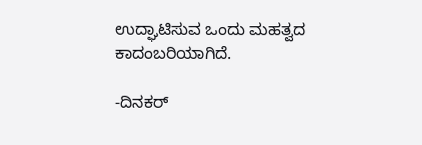ಉದ್ಘಾಟಿಸುವ ಒಂದು ಮಹತ್ವದ ಕಾದಂಬರಿಯಾಗಿದೆ.

-ದಿನಕರ್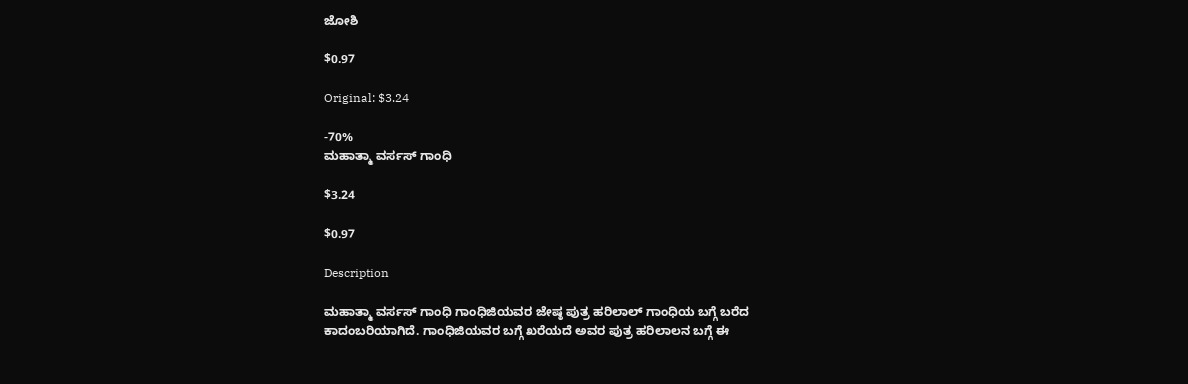ಜೋಶಿ

$0.97

Original: $3.24

-70%
ಮಹಾತ್ಮಾ ವರ್ಸಸ್ ಗಾಂಧಿ

$3.24

$0.97

Description

ಮಹಾತ್ಮಾ ವರ್ಸಸ್ ಗಾಂಧಿ ಗಾಂಧಿಜಿಯವರ ಜೇಷ್ಠ ಪುತ್ರ ಹರಿಲಾಲ್ ಗಾಂಧಿಯ ಬಗ್ಗೆ ಬರೆದ ಕಾದಂಬರಿಯಾಗಿದೆ. ಗಾಂಧಿಜಿಯವರ ಬಗ್ಗೆ ಖರೆಯದೆ ಅವರ ಪುತ್ರ ಹರಿಲಾಲನ ಬಗ್ಗೆ ಈ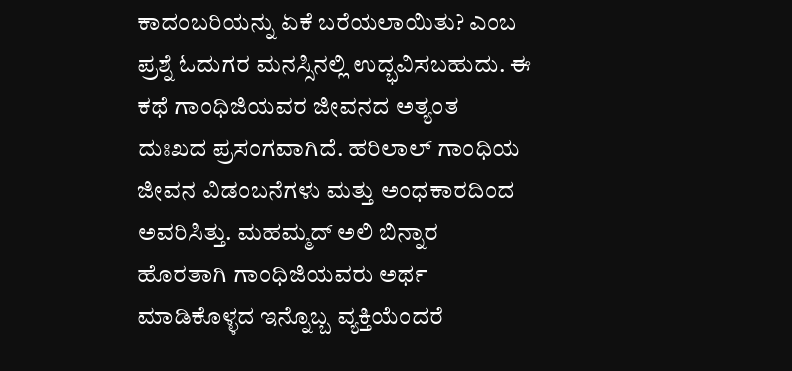ಕಾದಂಬರಿಯನ್ನು ಏಕೆ ಬರೆಯಲಾಯಿತು? ಎಂಬ ಪ್ರಶ್ನೆ ಓದುಗರ ಮನಸ್ಸಿನಲ್ಲಿ ಉದ್ಭವಿಸಬಹುದು. ಈ ಕಥೆ ಗಾಂಧಿಜಿಯವರ ಜೀವನದ ಅತ್ಯಂತ ದುಃಖದ ಪ್ರಸಂಗವಾಗಿದೆ. ಹರಿಲಾಲ್ ಗಾಂಧಿಯ ಜೀವನ ವಿಡಂಬನೆಗಳು ಮತ್ತು ಅಂಧಕಾರದಿಂದ ಅವರಿಸಿತ್ತು. ಮಹಮ್ಮದ್ ಅಲಿ ಬಿನ್ನಾರ ಹೊರತಾಗಿ ಗಾಂಧಿಜಿಯವರು ಅರ್ಥ ಮಾಡಿಕೊಳ್ಳದ ಇನ್ನೊಬ್ಬ ವ್ಯಕ್ತಿಯೆಂದರೆ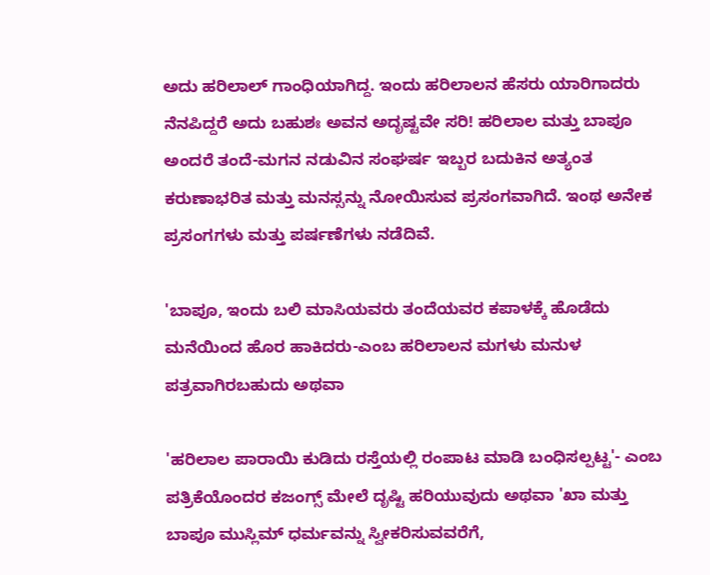ಅದು ಹರಿಲಾಲ್ ಗಾಂಧಿಯಾಗಿದ್ದ. ಇಂದು ಹರಿಲಾಲನ ಹೆಸರು ಯಾರಿಗಾದರು ನೆನಪಿದ್ದರೆ ಅದು ಬಹುಶಃ ಅವನ ಅದೃಷ್ಟವೇ ಸರಿ! ಹರಿಲಾಲ ಮತ್ತು ಬಾಪೂ ಅಂದರೆ ತಂದೆ-ಮಗನ ನಡುವಿನ ಸಂಘರ್ಷ ಇಬ್ಬರ ಬದುಕಿನ ಅತ್ಯಂತ ಕರುಣಾಭರಿತ ಮತ್ತು ಮನಸ್ಸನ್ನು ನೋಯಿಸುವ ಪ್ರಸಂಗವಾಗಿದೆ. ಇಂಥ ಅನೇಕ ಪ್ರಸಂಗಗಳು ಮತ್ತು ಪರ್ಷಣೆಗಳು ನಡೆದಿವೆ.

'ಬಾಪೂ, ಇಂದು ಬಲಿ ಮಾಸಿಯವರು ತಂದೆಯವರ ಕಪಾಳಕ್ಕೆ ಹೊಡೆದು ಮನೆಯಿಂದ ಹೊರ ಹಾಕಿದರು-ಎಂಬ ಹರಿಲಾಲನ ಮಗಳು ಮನುಳ ಪತ್ರವಾಗಿರಬಹುದು ಅಥವಾ

'ಹರಿಲಾಲ ಪಾರಾಯಿ ಕುಡಿದು ರಸ್ತೆಯಲ್ಲಿ ರಂಪಾಟ ಮಾಡಿ ಬಂಧಿಸಲ್ಪಟ್ಟ'- ಎಂಬ ಪತ್ರಿಕೆಯೊಂದರ ಕಜಂಗ್ಸ್ ಮೇಲೆ ದೃಷ್ಟಿ ಹರಿಯುವುದು ಅಥವಾ 'ಖಾ ಮತ್ತು ಬಾಪೂ ಮುಸ್ಲಿಮ್ ಧರ್ಮವನ್ನು ಸ್ವೀಕರಿಸುವವರೆಗೆ,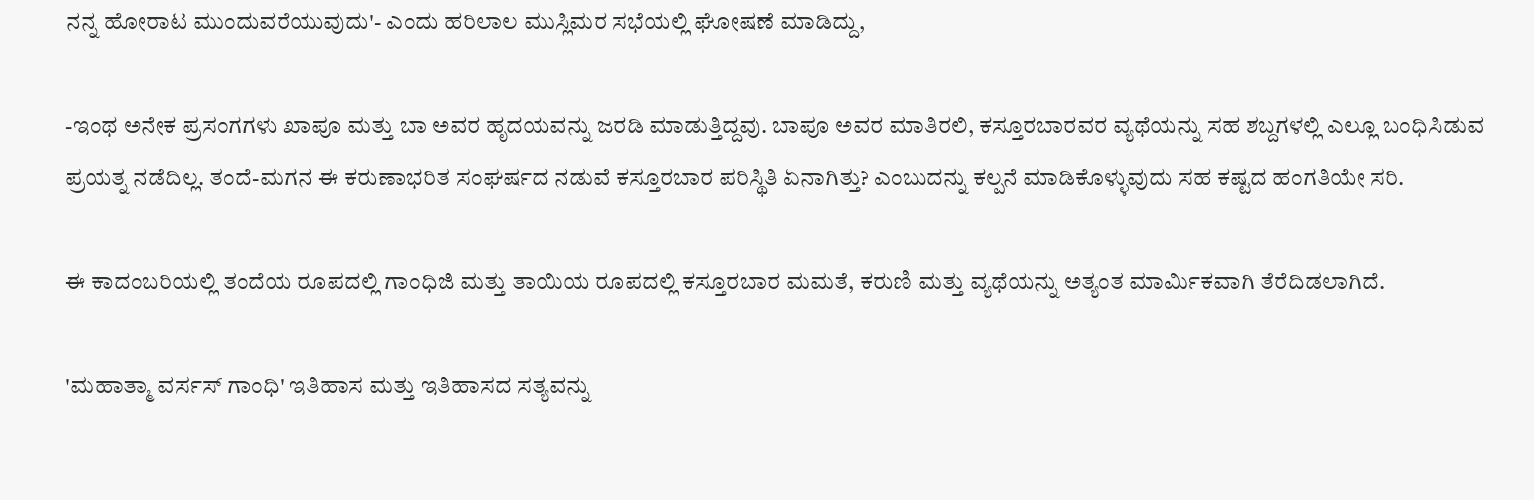ನನ್ನ ಹೋರಾಟ ಮುಂದುವರೆಯುವುದು'- ಎಂದು ಹರಿಲಾಲ ಮುಸ್ಲಿಮರ ಸಭೆಯಲ್ಲಿ ಘೋಷಣೆ ಮಾಡಿದ್ದು,

-ಇಂಥ ಅನೇಕ ಪ್ರಸಂಗಗಳು ಖಾಪೂ ಮತ್ತು ಬಾ ಅವರ ಹೃದಯವನ್ನು ಜರಡಿ ಮಾಡುತ್ತಿದ್ದವು. ಬಾಪೂ ಅವರ ಮಾತಿರಲಿ, ಕಸ್ತೂರಬಾರವರ ವ್ಯಥೆಯನ್ನು ಸಹ ಶಬ್ದಗಳಲ್ಲಿ ಎಲ್ಲೂ ಬಂಧಿಸಿಡುವ ಪ್ರಯತ್ನ ನಡೆದಿಲ್ಲ. ತಂದೆ-ಮಗನ ಈ ಕರುಣಾಭರಿತ ಸಂಘರ್ಷದ ನಡುವೆ ಕಸ್ತೂರಬಾರ ಪರಿಸ್ಥಿತಿ ಏನಾಗಿತ್ತು? ಎಂಬುದನ್ನು ಕಲ್ಪನೆ ಮಾಡಿಕೊಳ್ಳುವುದು ಸಹ ಕಷ್ಟದ ಹಂಗತಿಯೇ ಸರಿ.

ಈ ಕಾದಂಬರಿಯಲ್ಲಿ ತಂದೆಯ ರೂಪದಲ್ಲಿ ಗಾಂಧಿಜಿ ಮತ್ತು ತಾಯಿಯ ರೂಪದಲ್ಲಿ ಕಸ್ತೂರಬಾರ ಮಮತೆ, ಕರುಣಿ ಮತ್ತು ವ್ಯಥೆಯನ್ನು ಅತ್ಯಂತ ಮಾರ್ಮಿಕವಾಗಿ ತೆರೆದಿಡಲಾಗಿದೆ.

'ಮಹಾತ್ಮಾ ವರ್ಸಸ್ ಗಾಂಧಿ' ಇತಿಹಾಸ ಮತ್ತು ಇತಿಹಾಸದ ಸತ್ಯವನ್ನು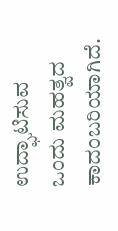ಉದ್ಘಾಟಿಸುವ ಒಂದು ಮಹತ್ವದ ಕಾದಂಬರಿಯಾಗಿದೆ.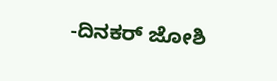-ದಿನಕರ್ ಜೋಶಿ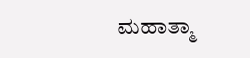ಮಹಾತ್ಮಾ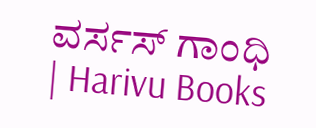ವರ್ಸಸ್ ಗಾಂಧಿ | Harivu Books